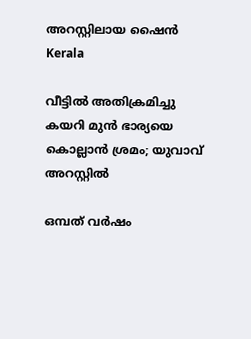അറസ്റ്റിലായ ഷൈന്‍
Kerala

വീട്ടില്‍ അതിക്രമിച്ചു കയറി മുന്‍ ഭാര്യയെ കൊല്ലാന്‍ ശ്രമം; യുവാവ് അറസ്റ്റില്‍

ഒമ്പത് വര്‍ഷം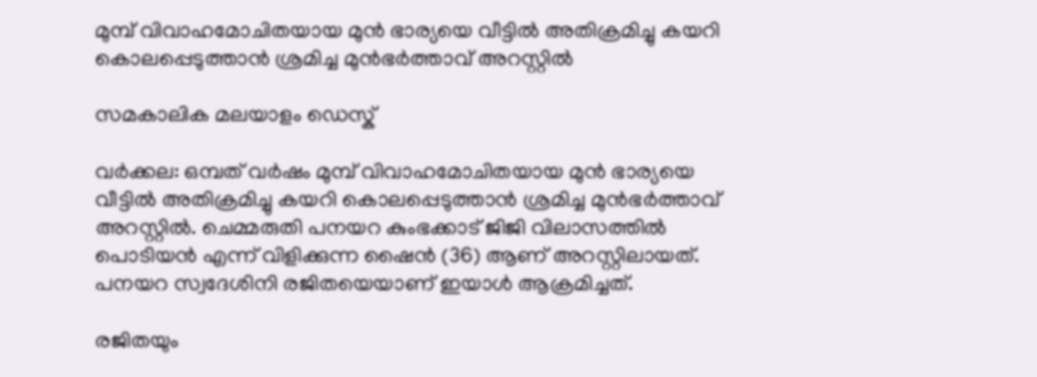മുമ്പ് വിവാഹമോചിതയായ മുന്‍ ഭാര്യയെ വീട്ടില്‍ അതിക്രമിച്ചു കയറി കൊലപ്പെടുത്താന്‍ ശ്രമിച്ച മുന്‍ഭര്‍ത്താവ് അറസ്റ്റില്‍

സമകാലിക മലയാളം ഡെസ്ക്

വര്‍ക്കല: ഒമ്പത് വര്‍ഷം മുമ്പ് വിവാഹമോചിതയായ മുന്‍ ഭാര്യയെ വീട്ടില്‍ അതിക്രമിച്ചു കയറി കൊലപ്പെടുത്താന്‍ ശ്രമിച്ച മുന്‍ഭര്‍ത്താവ് അറസ്റ്റില്‍. ചെമ്മരുതി പനയറ കുംഭക്കാട് ജിജി വിലാസത്തില്‍ പൊടിയന്‍ എന്ന് വിളിക്കുന്ന ഷൈന്‍ (36) ആണ് അറസ്റ്റിലായത്. പനയറ സ്വദേശിനി രജിതയെയാണ് ഇയാള്‍ ആക്രമിച്ചത്.

രജിതയും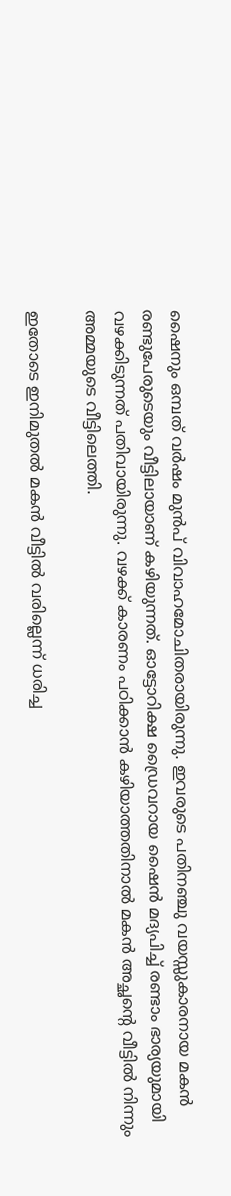ഷൈനും ഒമ്പത് വര്‍ഷം മുന്‍പ് വിവാഹമോചിതരായിരുന്നു. ഇവരുടെ പതിനഞ്ചു വയസ്സുകാരനായ മകന്‍ രണ്ടുപേരുടെയും വീട്ടിലായാണ് കഴിയുന്നത്. ഓട്ടോറിക്ഷ ഡ്രൈവറായ ഷൈന്‍ മദ്യപിച്ച് രണ്ടാം ഭാര്യയുമായി വഴക്കിടുന്നത് പതിവായിരുന്നു. വഴക്ക് കാരണം പഠിക്കാന്‍ കഴിയാത്തതിനാല്‍ മകന്‍ അച്ഛന്റെ വീട്ടില്‍ നിന്നും അമ്മയുടെ വീട്ടിലെത്തി.

ഇതോടെ ഇനിമുതല്‍ മകന്‍ വീട്ടില്‍ വരില്ലെന്ന് ധരിച്ച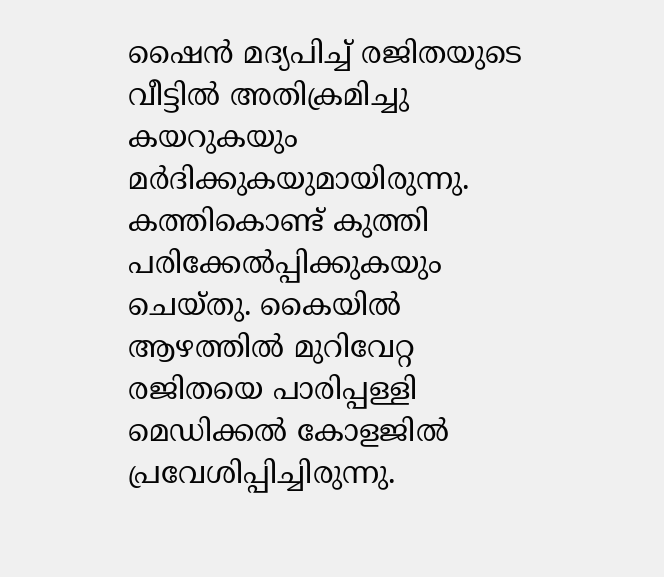ഷൈന്‍ മദ്യപിച്ച് രജിതയുടെ വീട്ടില്‍ അതിക്രമിച്ചു കയറുകയും മര്‍ദിക്കുകയുമായിരുന്നു. കത്തികൊണ്ട് കുത്തി പരിക്കേല്‍പ്പിക്കുകയും ചെയ്തു. കൈയില്‍ ആഴത്തില്‍ മുറിവേറ്റ രജിതയെ പാരിപ്പള്ളി മെഡിക്കല്‍ കോളജില്‍ പ്രവേശിപ്പിച്ചിരുന്നു.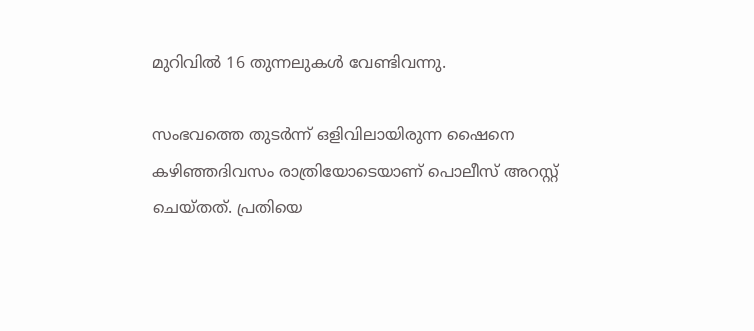മുറിവില്‍ 16 തുന്നലുകള്‍ വേണ്ടിവന്നു.

സംഭവത്തെ തുടര്‍ന്ന് ഒളിവിലായിരുന്ന ഷൈനെ കഴിഞ്ഞദിവസം രാത്രിയോടെയാണ് പൊലീസ് അറസ്റ്റ് ചെയ്തത്. പ്രതിയെ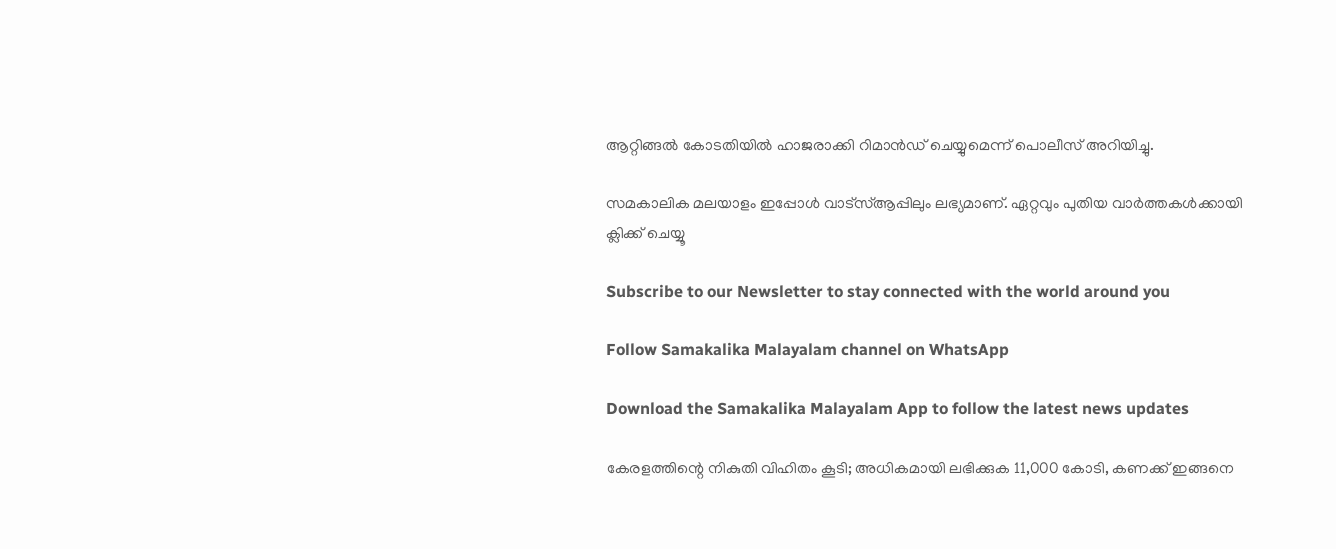ആറ്റിങ്ങല്‍ കോടതിയില്‍ ഹാജരാക്കി റിമാന്‍ഡ് ചെയ്യുമെന്ന് പൊലീസ് അറിയിച്ചു.

സമകാലിക മലയാളം ഇപ്പോള്‍ വാട്‌സ്ആപ്പിലും ലഭ്യമാണ്. ഏറ്റവും പുതിയ വാര്‍ത്തകള്‍ക്കായി ക്ലിക്ക് ചെയ്യൂ

Subscribe to our Newsletter to stay connected with the world around you

Follow Samakalika Malayalam channel on WhatsApp

Download the Samakalika Malayalam App to follow the latest news updates

കേരളത്തിന്റെ നികുതി വിഹിതം കൂടി; അധികമായി ലഭിക്കുക 11,000 കോടി, കണക്ക് ഇങ്ങനെ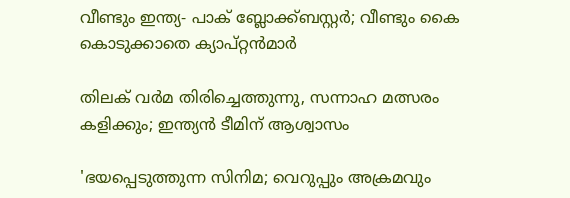വീണ്ടും ഇന്ത്യ- പാക് ബ്ലോക്ക്ബസ്റ്റര്‍; വീണ്ടും കൈ കൊടുക്കാതെ ക്യാപ്റ്റന്‍മാര്‍

തിലക് വർമ തിരിച്ചെത്തുന്നു, സന്നാഹ മത്സരം കളിക്കും; ഇന്ത്യൻ ടീമിന് ആശ്വാസം

'ഭയപ്പെടുത്തുന്ന സിനിമ; വെറുപ്പും അക്രമവും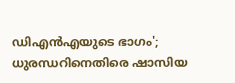ഡിഎന്‍എയുടെ ഭാഗം'; ധുരന്ധറിനെതിരെ ഷാസിയ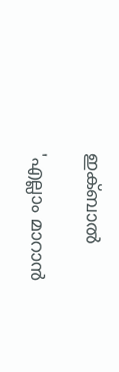ഇക്ബാല്‍

'എല്ലാം മാറാൻ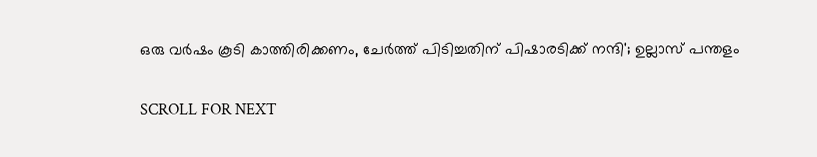ഒരു വർഷം കൂടി കാത്തിരിക്കണം, ചേർത്ത് പിടിച്ചതിന് പിഷാരടിക്ക് നന്ദി'; ഉല്ലാസ് പന്തളം

SCROLL FOR NEXT